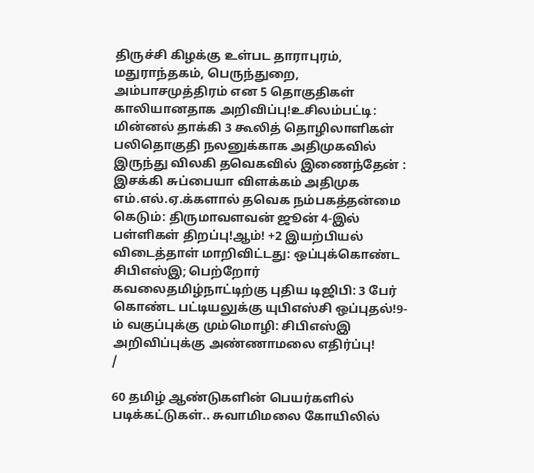திருச்சி கிழக்கு உள்பட தாராபுரம், மதுராந்தகம், பெருந்துறை, அம்பாசமுத்திரம் என 5 தொகுதிகள் காலியானதாக அறிவிப்பு!உசிலம்பட்டி: மின்னல் தாக்கி 3 கூலித் தொழிலாளிகள் பலிதொகுதி நலனுக்காக அதிமுகவில் இருந்து விலகி தவெகவில் இணைந்தேன் : இசக்கி சுப்பையா விளக்கம் அதிமுக எம்.எல்.ஏ.க்களால் தவெக நம்பகத்தன்மை கெடும்: திருமாவளவன் ஜூன் 4-இல் பள்ளிகள் திறப்பு!ஆம்! +2 இயற்பியல் விடைத்தாள் மாறிவிட்டது: ஒப்புக்கொண்ட சிபிஎஸ்இ; பெற்றோர் கவலைதமிழ்நாட்டிற்கு புதிய டிஜிபி: 3 பேர் கொண்ட பட்டியலுக்கு யுபிஎஸ்சி ஒப்புதல்!9-ம் வகுப்புக்கு மும்மொழி: சிபிஎஸ்இ அறிவிப்புக்கு அண்ணாமலை எதிர்ப்பு!
/

60 தமிழ் ஆண்டுகளின் பெயர்களில் படிக்கட்டுகள்.. சுவாமிமலை கோயிலில்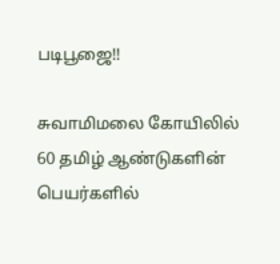படிபூஜை!!

சுவாமிமலை கோயிலில் 60 தமிழ் ஆண்டுகளின் பெயர்களில்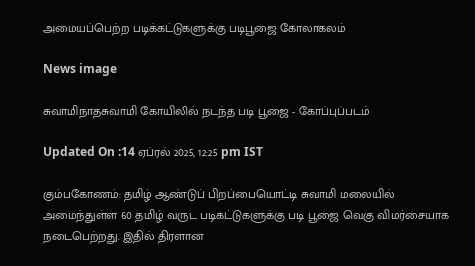அமையப்பெற்ற படிக்கட்டுகளுக்கு படிபூஜை கோலாகலம்

News image

சுவாமிநாதசுவாமி கோயிலில் நடந்த படி பூஜை - கோப்புப்படம்

Updated On :14 ஏப்ரல் 2025, 12:25 pm IST

கும்பகோணம்: தமிழ் ஆண்டுப் பிறப்பையொட்டி சுவாமி மலையில் அமைந்துள்ள 60 தமிழ் வருட படிகட்டுகளுக்கு படி பூஜை வெகு விமர்சையாக நடைபெற்றது. இதில் திரளான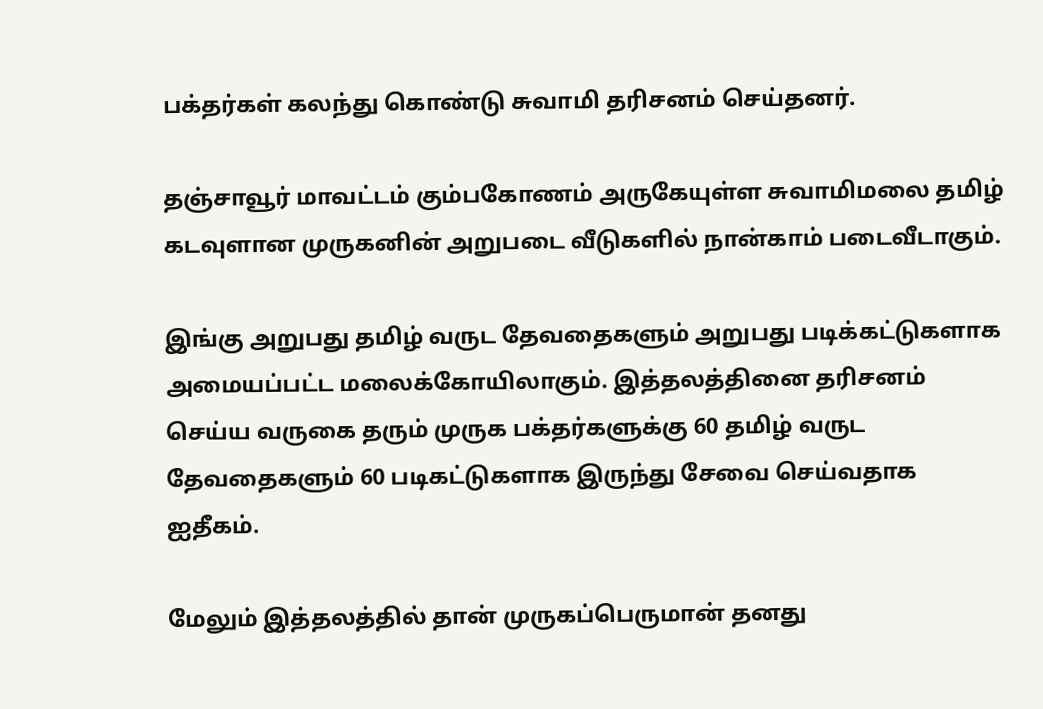பக்தர்கள் கலந்து கொண்டு சுவாமி தரிசனம் செய்தனர்.

தஞ்சாவூர் மாவட்டம் கும்பகோணம் அருகேயுள்ள சுவாமிமலை தமிழ் கடவுளான முருகனின் அறுபடை வீடுகளில் நான்காம் படைவீடாகும்.

இங்கு அறுபது தமிழ் வருட தேவதைகளும் அறுபது படிக்கட்டுகளாக அமையப்பட்ட மலைக்கோயிலாகும். இத்தலத்தினை தரிசனம் செய்ய வருகை தரும் முருக பக்தர்களுக்கு 60 தமிழ் வருட தேவதைகளும் 60 படிகட்டுகளாக இருந்து சேவை செய்வதாக ஐதீகம்.

மேலும் இத்தலத்தில் தான் முருகப்பெருமான் தனது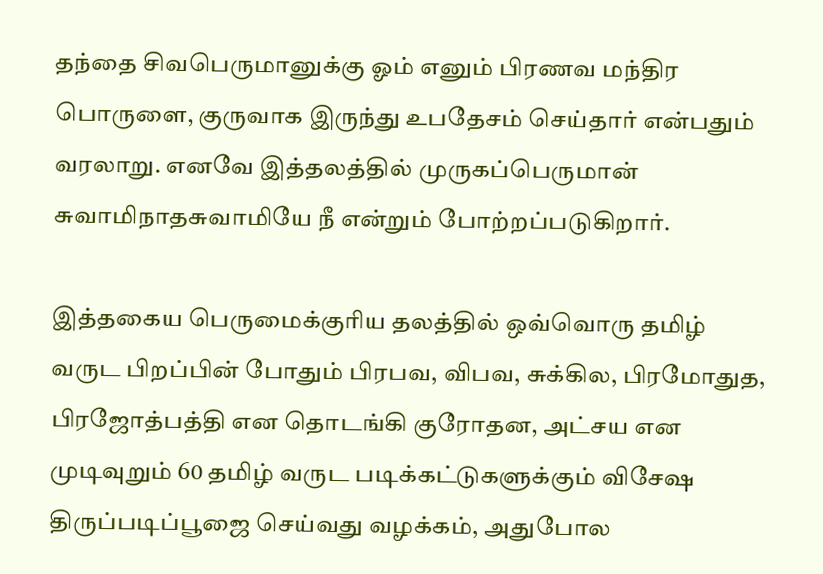தந்தை சிவபெருமானுக்கு ஓம் எனும் பிரணவ மந்திர பொருளை, குருவாக இருந்து உபதேசம் செய்தார் என்பதும் வரலாறு. எனவே இத்தலத்தில் முருகப்பெருமான் சுவாமிநாதசுவாமியே நீ என்றும் போற்றப்படுகிறார்.

இத்தகைய பெருமைக்குரிய தலத்தில் ஒவ்வொரு தமிழ் வருட பிறப்பின் போதும் பிரபவ, விபவ, சுக்கில, பிரமோதுத, பிரஜோத்பத்தி என தொடங்கி குரோதன, அட்சய என முடிவுறும் 60 தமிழ் வருட படிக்கட்டுகளுக்கும் விசேஷ திருப்படிப்பூஜை செய்வது வழக்கம், அதுபோல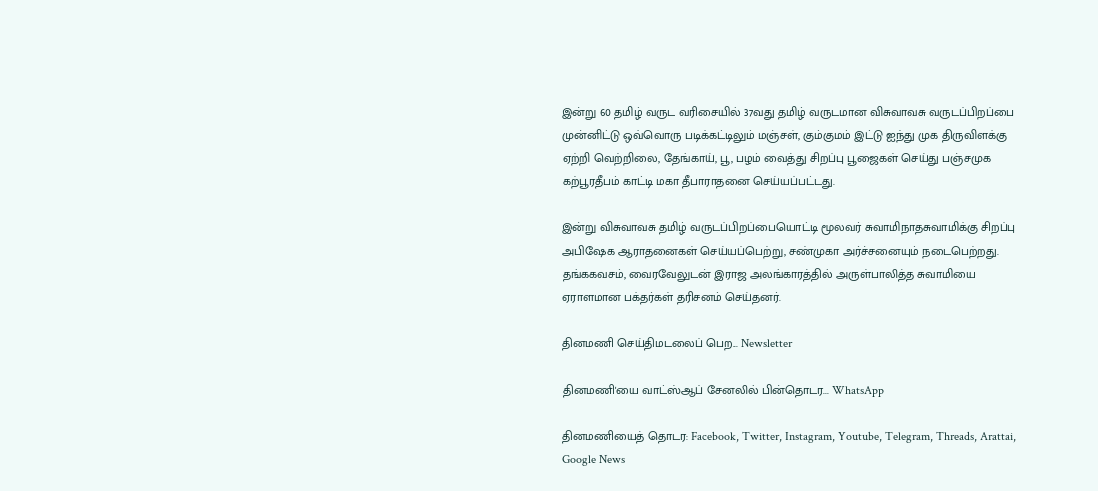இன்று 60 தமிழ் வருட வரிசையில் 37வது தமிழ் வருடமான விசுவாவசு வருடப்பிறப்பை முன்னிட்டு ஒவ்வொரு படிக்கட்டிலும் மஞ்சள், கும்குமம் இட்டு ஐந்து முக திருவிளக்கு ஏற்றி வெற்றிலை, தேங்காய், பூ, பழம் வைத்து சிறப்பு பூஜைகள் செய்து பஞ்சமுக கற்பூரதீபம் காட்டி மகா தீபாராதனை செய்யப்பட்டது.

இன்று விசுவாவசு தமிழ் வருடப்பிறப்பையொட்டி மூலவர் சுவாமிநாதசுவாமிக்கு சிறப்பு அபிஷேக ஆராதனைகள் செய்யப்பெற்று, சண்முகா அர்ச்சனையும் நடைபெற்றது. தங்ககவசம், வைரவேலுடன் இராஜ அலங்காரத்தில் அருள்பாலித்த சுவாமியை ஏராளமான பக்தர்கள் தரிசனம் செய்தனர்.

தினமணி செய்திமடலைப் பெற... Newsletter

தினமணி'யை வாட்ஸ்ஆப் சேனலில் பின்தொடர... WhatsApp

தினமணியைத் தொடர: Facebook, Twitter, Instagram, Youtube, Telegram, Threads, Arattai, Google News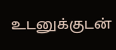உடனுக்குடன்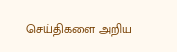செய்திகளை அறிய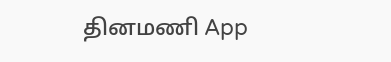தினமணி App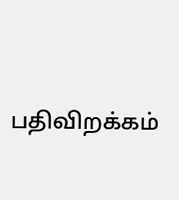பதிவிறக்கம்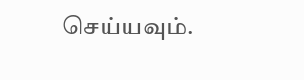செய்யவும்.